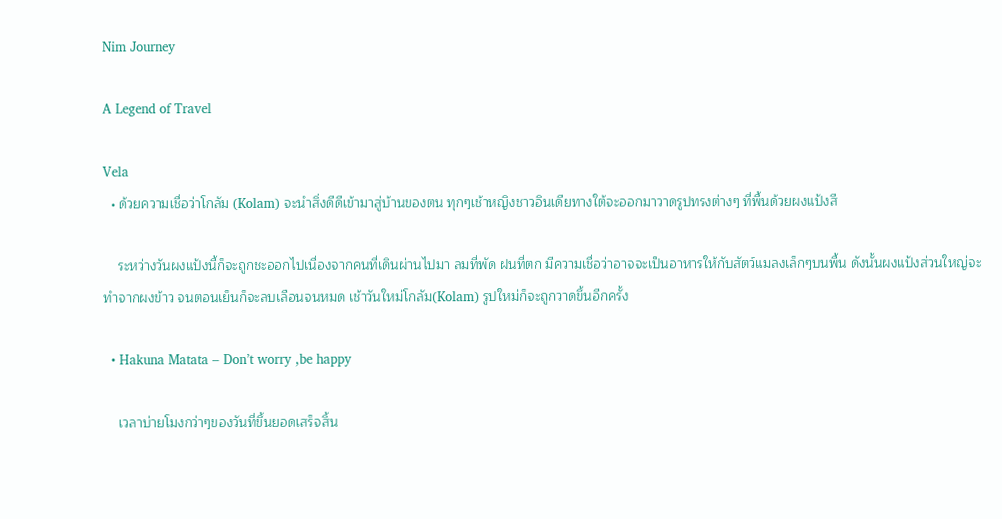Nim Journey

A Legend of Travel

Vela
  • ด้วยความเชื่อว่าโกลัม (Kolam) จะนำสิ่งดีดีเข้ามาสู่บ้านของตน ทุกๆเช้าหญิงชาวอินเดียทางใต้จะออกมาวาดรูปทรงต่างๆ ที่พื้นด้วยผงแป้งสี

    ระหว่างวันผงแป้งนี้ก็จะถูกชะออกไปเนื่องจากคนที่เดินผ่านไปมา ลมที่พัด ฝนที่ตก มีความเชื่อว่าอาจจะเป็นอาหารให้กับสัตว์แมลงเล็กๆบนพื้น ดังนั้นผงแป้งส่วนใหญ่จะทำจากผงข้าว จนตอนเย็นก็จะลบเลือนจนหมด เช้าวันใหม่โกลัม(Kolam) รูปใหม่ก็จะถูกวาดขึ้นอีกครั้ง

  • Hakuna Matata – Don’t worry ,be happy

    เวลาบ่ายโมงกว่าๆของวันที่ขึ้นยอดเสร็จสิ้น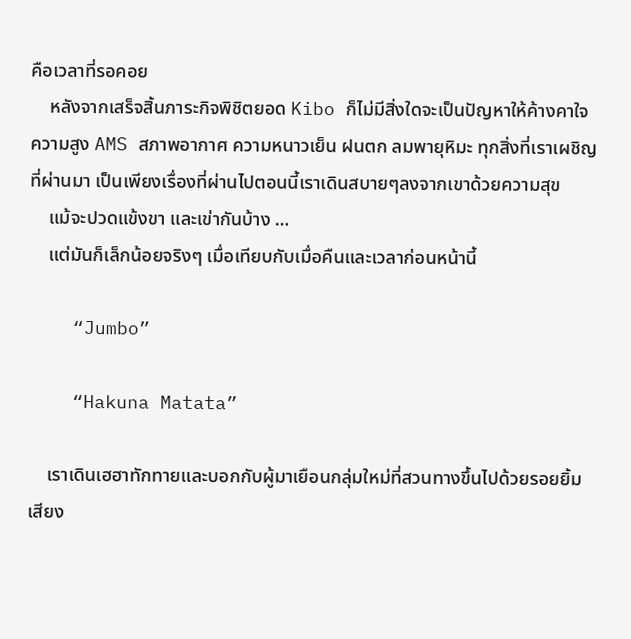คือเวลาที่รอคอย
    หลังจากเสร็จสิ้นภาระกิจพิชิตยอด Kibo ก็ไม่มีสิ่งใดจะเป็นปัญหาให้ค้างคาใจ ความสูง AMS สภาพอากาศ ความหนาวเย็น ฝนตก ลมพายุหิมะ ทุกสิ่งที่เราเผชิญที่ผ่านมา เป็นเพียงเรื่องที่ผ่านไปตอนนี้เราเดินสบายๆลงจากเขาด้วยความสุข
    แม้จะปวดแข้งขา และเข่ากันบ้าง …
    แต่มันก็เล็กน้อยจริงๆ เมื่อเทียบกับเมื่อคืนและเวลาก่อนหน้านี้

    “Jumbo”

    “Hakuna Matata”

    เราเดินเฮฮาทักทายและบอกกับผู้มาเยือนกลุ่มใหม่ที่สวนทางขึ้นไปด้วยรอยยิ้ม เสียง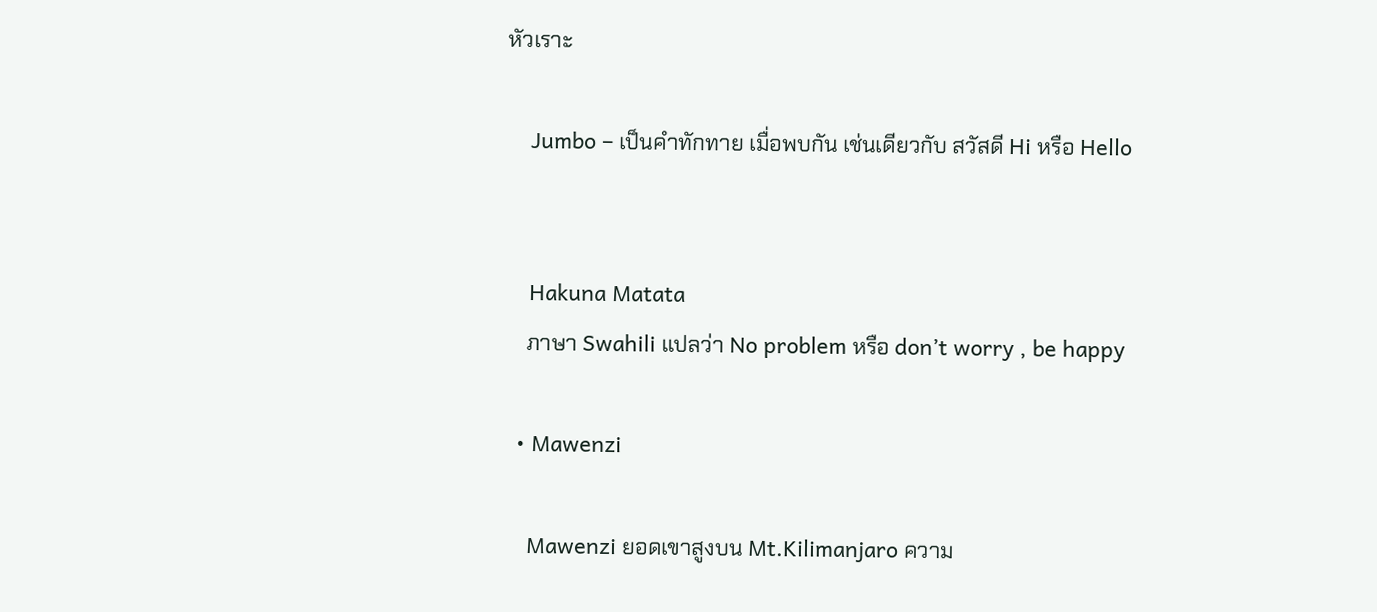หัวเราะ

    Jumbo – เป็นคำทักทาย เมื่อพบกัน เช่นเดียวกับ สวัสดี Hi หรือ Hello


    Hakuna Matata
    ภาษา Swahili แปลว่า No problem หรือ don’t worry , be happy

  • Mawenzi

    Mawenzi ยอดเขาสูงบน Mt.Kilimanjaro ความ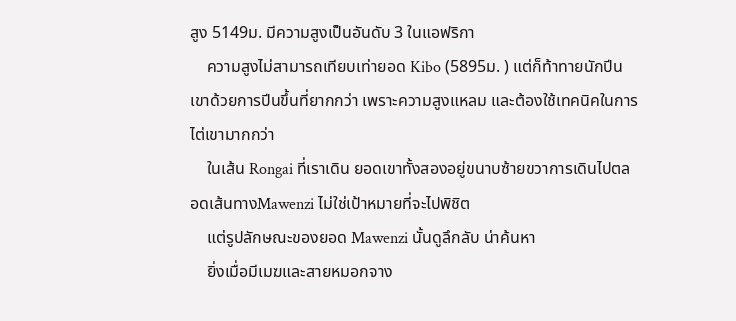สูง 5149ม. มีความสูงเป็นอันดับ 3 ในแอฟริกา
    ความสูงไม่สามารถเทียบเท่ายอด Kibo (5895ม. ) แต่ก็ท้าทายนักปีนเขาด้วยการปีนขึ้นที่ยากกว่า เพราะความสูงแหลม และต้องใช้เทคนิคในการไต่เขามากกว่า
    ในเส้น Rongai ที่เราเดิน ยอดเขาทั้งสองอยู่ขนาบซ้ายขวาการเดินไปตลอดเส้นทางMawenzi ไม่ใช่เป้าหมายที่จะไปพิชิต
    แต่รูปลักษณะของยอด Mawenzi นั้นดูลึกลับ น่าค้นหา
    ยิ่งเมื่อมีเมฆและสายหมอกจาง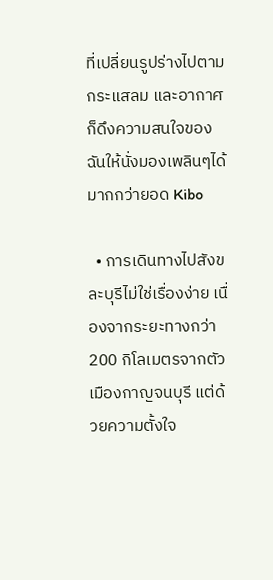ที่เปลี่ยนรูปร่างไปตามกระแสลม และอากาศ ก็ดึงความสนใจของฉันให้นั่งมองเพลินๆได้มากกว่ายอด Kibo

  • การเดินทางไปสังขละบุรีไม่ใช่เรื่องง่าย เนื่องจากระยะทางกว่า 200 กิโลเมตรจากตัวเมืองกาญจนบุรี แต่ด้วยความตั้งใจ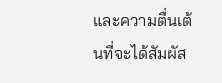และความตื่นเต้นที่จะได้สัมผัส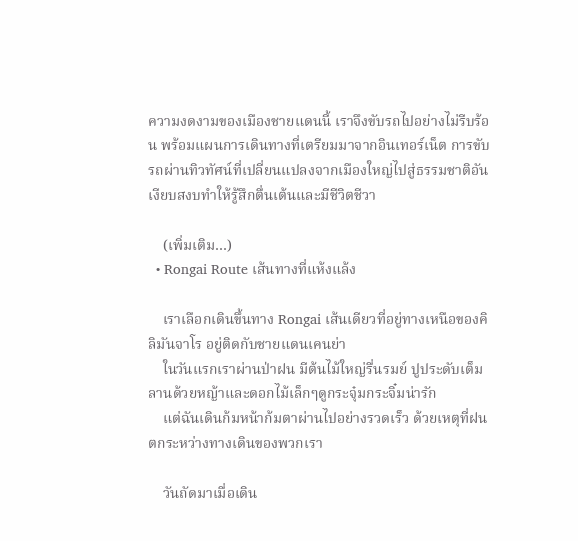ความงดงามของเมืองชายแดนนี้ เราจึงขับรถไปอย่างไม่รีบร้อน พร้อมแผนการเดินทางที่เตรียมมาจากอินเทอร์เน็ต การขับรถผ่านทิวทัศน์ที่เปลี่ยนแปลงจากเมืองใหญ่ไปสู่ธรรมชาติอันเงียบสงบทำให้รู้สึกตื่นเต้นและมีชีวิตชีวา

    (เพิ่มเติม…)
  • Rongai Route เส้นทางที่แห้งแล้ง

    เราเลือกเดินขึ้นทาง Rongai เส้นเดียวที่อยู่ทางเหนือของคิลิมันจาโร อยู่ติดกับชายแดนเคนย่า
    ในวันแรกเราผ่านป่าฝน มีต้นไม้ใหญ่รื่นรมย์ ปูประดับเต็มลานด้วยหญ้าและดอกไม้เล็กๆดูกระจุ๋มกระจิ๋มน่ารัก
    แต่ฉันเดินก้มหน้าก้มตาผ่านไปอย่างรวดเร็ว ด้วยเหตุที่ฝนตกระหว่างทางเดินของพวกเรา

    วันถัดมาเมื่อเดิน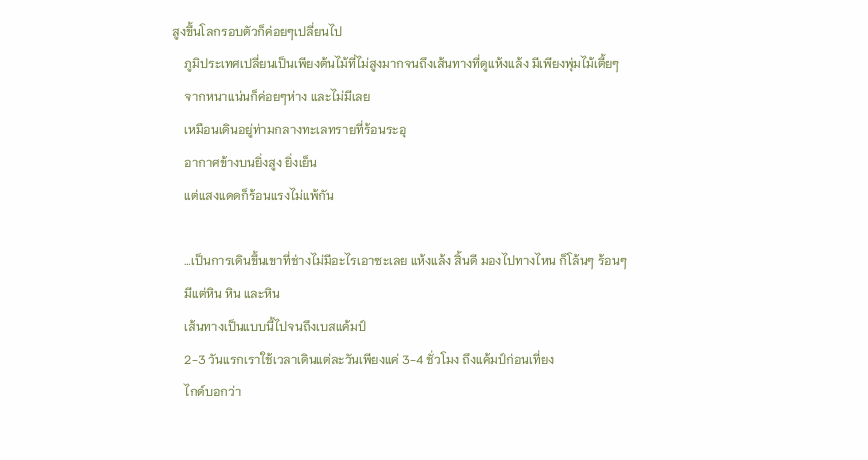สูงขึ้นโลกรอบตัวก็ค่อยๆเปลี่ยนไป
    ภูมิประเทศเปลี่ยนเป็นเพียงต้นไม้ที่ไม่สูงมากจนถึงเส้นทางที่ดูแห้งแล้ง มีเพียงพุ่มไม้เตี้ยๆ
    จากหนาแน่นก็ค่อยๆห่าง และไม่มีเลย
    เหมือนเดินอยู่ท่ามกลางทะเลทรายที่ร้อนระอุ
    อากาศข้างบนยิ่งสูง ยิ่งเย็น
    แต่แสงแดดก็ร้อนแรงไม่แพ้กัน

    …เป็นการเดินขึ้นเขาที่ช่างไม่มีอะไรเอาซะเลย แห้งแล้ง สิ้นดี มองไปทางไหน ก็โล้นๆ ร้อนๆ
    มีแต่หิน หิน และหิน
    เส้นทางเป็นแบบนี้ไปจนถึงเบสแค้มป์
    2-3 วันแรกเราใช้เวลาเดินแต่ละวันเพียงแค่ 3-4 ชั่วโมง ถึงแค้มป์ก่อนเที่ยง
    ไกด์บอกว่า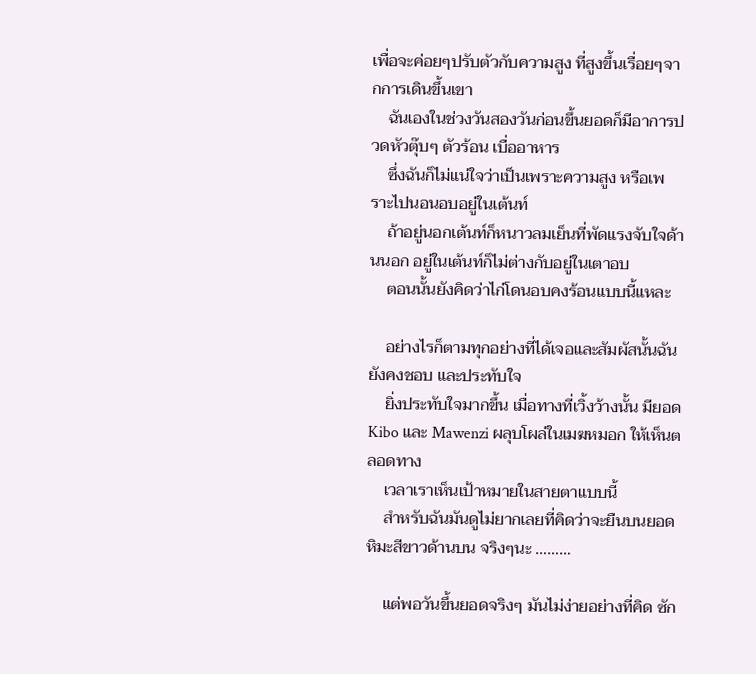เพื่อจะค่อยๆปรับตัวกับความสูง ที่สูงขึ้นเรื่อยๆจากการเดินขึ้นเขา
    ฉันเองในช่วงวันสองวันก่อนขึ้นยอดก็มีอาการปวดหัวตุ๊บๆ ตัวร้อน เบื่ออาหาร
    ซึ่งฉันก็ไม่แน่ใจว่าเป็นเพราะความสูง หรือเพราะไปนอนอบอยู่ในเต้นท์
    ถ้าอยู่นอกเต้นท์ก็หนาวลมเย็นที่พัดแรงจับใจด้านนอก อยู่ในเต้นท์ก็ไม่ต่างกับอยู่ในเตาอบ
    ตอนนั้นยังคิดว่าไก่โดนอบคงร้อนแบบนี้แหละ

    อย่างไรก็ตามทุกอย่างที่ได้เจอและสัมผัสนั้นฉันยังคงชอบ และประทับใจ
    ยิ่งประทับใจมากขึ้น เมื่อทางที่เวิ้งว้างนั้น มียอดKibo และ Mawenzi ผลุบโผล่ในเมฆหมอก ให้เห็นตลอดทาง
    เวลาเราเห็นเป้าหมายในสายตาแบบนี้
    สำหรับฉันมันดูไม่ยากเลยที่คิดว่าจะยืนบนยอดหิมะสีขาวด้านบน จริงๆนะ ………

    แต่พอวันขึ้นยอดจริงๆ มันไม่ง่ายอย่างที่คิด ซัก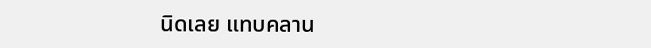นิดเลย แทบคลาน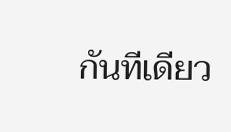กันทีเดียว